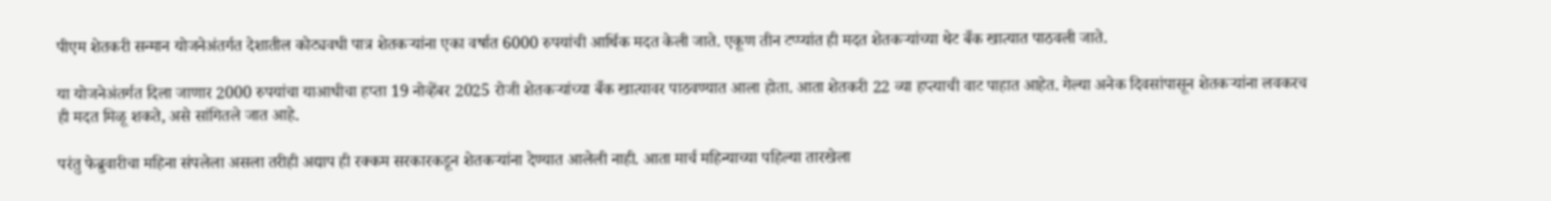पीएम शेतकरी सन्मान योजनेअंतर्गत देशातील कोट्यवधी पात्र शेतकऱ्यांना एका वर्षात 6000 रुपयांची आर्थिक मदत केली जाते. एकूण तीन टप्प्यांत ही मदत शेतकऱ्यांच्या थेट बँक खात्यात पाठवली जाते.

या योजनेअंतर्गत दिला जाणार 2000 रुपयांचा याआधीचा हप्ता 19 नोव्हेंबर 2025 रोजी शेतकऱ्यांच्या बँक खात्यावर पाठवण्यात आला होता. आता शेतकरी 22 व्या हप्त्याची वाट पाहात आहेत. गेल्या अनेक दिवसांपासून शेतकऱ्यांना लवकरच ही मदत मिळू शकते, असे सांगितले जात आहे.

परंतु फेब्रुवारीचा महिना संपलेला असला तरीही अद्याप ही रक्कम सरकारकडून शेतकऱ्यांना देण्यात आलेली नाही. आता मार्च महिन्याच्या पहिल्या तारखेला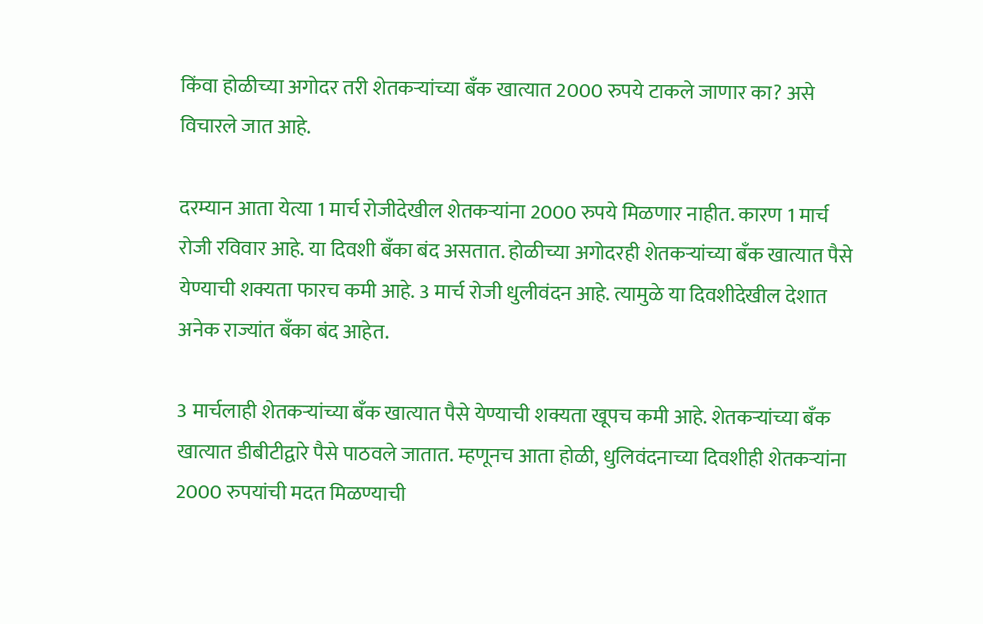किंवा होळीच्या अगोदर तरी शेतकऱ्यांच्या बँक खात्यात 2000 रुपये टाकले जाणार का? असे विचारले जात आहे.

दरम्यान आता येत्या 1 मार्च रोजीदेखील शेतकऱ्यांना 2000 रुपये मिळणार नाहीत. कारण 1 मार्च रोजी रविवार आहे. या दिवशी बँका बंद असतात. होळीच्या अगोदरही शेतकऱ्यांच्या बँक खात्यात पैसे येण्याची शक्यता फारच कमी आहे. 3 मार्च रोजी धुलीवंदन आहे. त्यामुळे या दिवशीदेखील देशात अनेक राज्यांत बँका बंद आहेत.

3 मार्चलाही शेतकऱ्यांच्या बँक खात्यात पैसे येण्याची शक्यता खूपच कमी आहे. शेतकऱ्यांच्या बँक खात्यात डीबीटीद्वारे पैसे पाठवले जातात. म्हणूनच आता होळी, धुलिवंदनाच्या दिवशीही शेतकऱ्यांना 2000 रुपयांची मदत मिळण्याची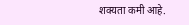शक्यता कमी आहे.